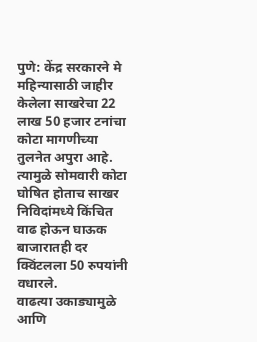पुणे: केंद्र सरकारने मे महिन्यासाठी जाहीर केलेला साखरेचा 22 लाख 50 हजार टनांचा कोटा मागणीच्या तुलनेत अपुरा आहे. त्यामुळे सोमवारी कोटा घोषित होताच साखर निविदांमध्ये किंचित वाढ होऊन घाऊक बाजारातही दर क्विंटलला 50 रुपयांनी वधारले.
वाढत्या उकाड्यामुळे आणि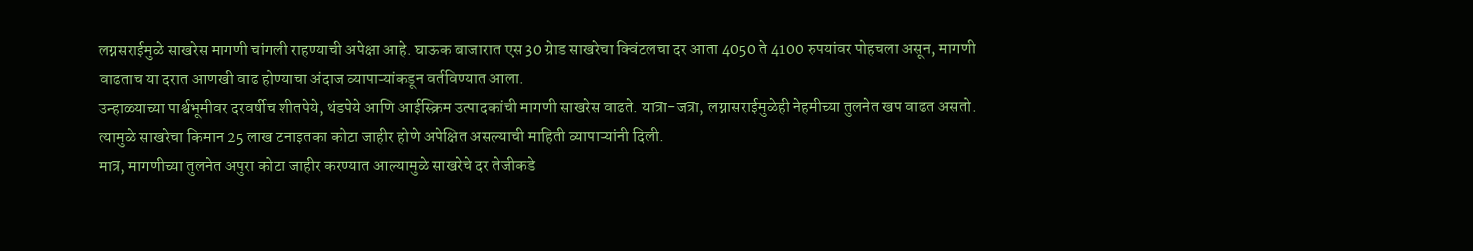लग्नसराईमुळे साखरेस मागणी चांगली राहण्याची अपेक्षा आहे. घाऊक बाजारात एस 30 ग्रेाड साखरेचा क्विंटलचा दर आता 4050 ते 4100 रुपयांवर पोहचला असून, मागणी वाढताच या दरात आणखी वाढ होण्याचा अंदाज व्यापाऱ्यांकडून वर्तविण्यात आला.
उन्हाळ्याच्या पार्श्वभूमीवर दरवर्षीच शीतपेये, थंडपेये आणि आईस्क्रिम उत्पादकांची मागणी साखरेस वाढते. यात्रा-जत्रा, लग्नासराईमुळेही नेहमीच्या तुलनेत खप वाढत असतो. त्यामुळे साखरेचा किमान 25 लाख टनाइतका कोटा जाहीर होणे अपेक्षित असल्याची माहिती व्यापाऱ्यांनी दिली.
मात्र, मागणीच्या तुलनेत अपुरा कोटा जाहीर करण्यात आल्यामुळे साखरेचे दर तेजीकडे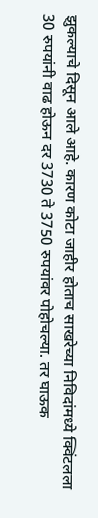झुकल्याचे दिसून आले आहे. कारण कोटा जाहीर होताच साखरेच्या निविदांमध्ये क्विंटलला 30 रुपयांनी वाढ होऊन दर 3730 ते 3750 रुपयांवर पोहोचल्या. तर घाऊक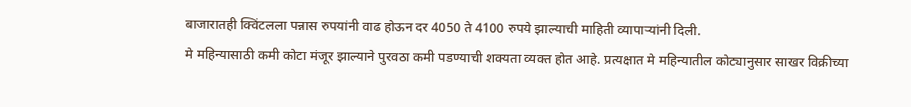बाजारातही क्विंटलला पन्नास रुपयांनी वाढ होऊन दर 4050 ते 4100 रुपये झाल्याची माहिती व्यापाऱ्यांनी दिली.
मे महिन्यासाठी कमी कोटा मंजूर झाल्याने पुरवठा कमी पडण्याची शक्यता व्यक्त होत आहे. प्रत्यक्षात मे महिन्यातील कोट्यानुसार साखर विक्रीच्या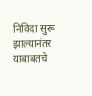निविदा सुरू झाल्यानंतर याबाबतचे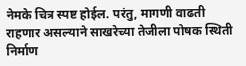नेमके चित्र स्पष्ट होईल. परंतु, मागणी वाढती राहणार असल्याने साखरेच्या तेजीला पोषक स्थिती निर्माण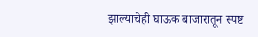झाल्याचेही घाऊक बाजारातून स्पष्ट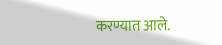करण्यात आले.